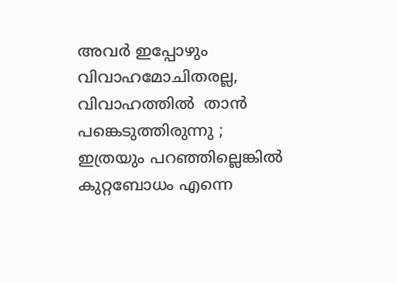അവര്‍ ഇപ്പോഴും വിവാഹമോചിതരല്ല, വിവാഹത്തില്‍  താൻ പങ്കെടുത്തിരുന്നു ; ഇത്രയും പറഞ്ഞില്ലെങ്കില്‍ കുറ്റബോധം എന്നെ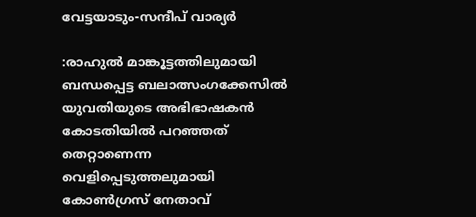വേട്ടയാടും-സന്ദീപ് വാര്യര്‍

:രാഹുല്‍ മാങ്കൂട്ടത്തിലുമായി ബന്ധപ്പെട്ട ബലാത്സംഗക്കേസില്‍ യുവതിയുടെ അഭിഭാഷകന്‍ കോടതിയില്‍ പറഞ്ഞത് തെറ്റാണെന്ന വെളിപ്പെടുത്തലുമായി  കോണ്‍ഗ്രസ് നേതാവ്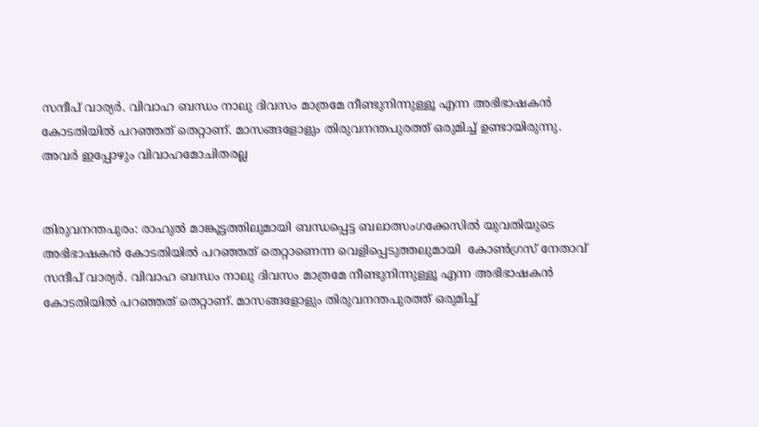സന്ദീപ് വാര്യര്‍. വിവാഹ ബന്ധം നാലു ദിവസം മാത്രമേ നീണ്ടുനിന്നുള്ളൂ എന്ന അഭിഭാഷകന്‍ കോടതിയില്‍ പറഞ്ഞത് തെറ്റാണ്. മാസങ്ങളോളും തിരുവനന്തപുരത്ത് ഒരുമിച്ച് ഉണ്ടായിരുന്നു. അവര്‍ ഇപ്പോഴും വിവാഹമോചിതരല്ല


തിരുവനന്തപുരം: രാഹുല്‍ മാങ്കൂട്ടത്തിലുമായി ബന്ധപ്പെട്ട ബലാത്സംഗക്കേസില്‍ യുവതിയുടെ അഭിഭാഷകന്‍ കോടതിയില്‍ പറഞ്ഞത് തെറ്റാണെന്ന വെളിപ്പെടുത്തലുമായി  കോണ്‍ഗ്രസ് നേതാവ് സന്ദീപ് വാര്യര്‍. വിവാഹ ബന്ധം നാലു ദിവസം മാത്രമേ നീണ്ടുനിന്നുള്ളൂ എന്ന അഭിഭാഷകന്‍ കോടതിയില്‍ പറഞ്ഞത് തെറ്റാണ്. മാസങ്ങളോളും തിരുവനന്തപുരത്ത് ഒരുമിച്ച്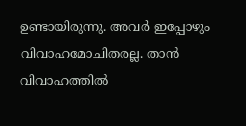ഉണ്ടായിരുന്നു. അവര്‍ ഇപ്പോഴും വിവാഹമോചിതരല്ല. താന്‍ വിവാഹത്തില്‍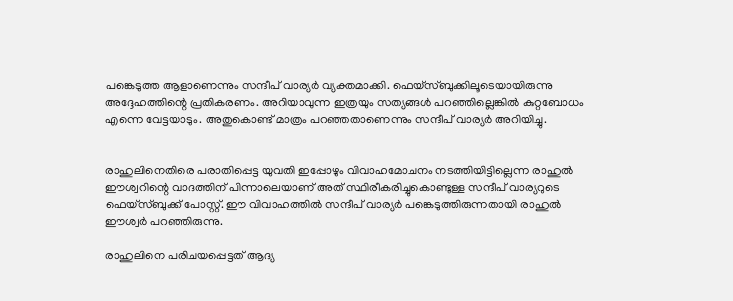പങ്കെടുത്ത ആളാണെന്നും സന്ദീപ് വാര്യര്‍ വ്യക്തമാക്കി. ഫെയ്‌സ്ബുക്കിലൂടെയായിരുന്നു അദ്ദേഹത്തിന്റെ പ്രതികരണം. അറിയാവുന്ന ഇത്രയും സത്യങ്ങള്‍ പറഞ്ഞില്ലെങ്കില്‍ കുറ്റബോധം എന്നെ വേട്ടയാടും. അതുകൊണ്ട് മാത്രം പറഞ്ഞതാണെന്നും സന്ദീപ് വാര്യര്‍ അറിയിച്ചു.


രാഹുലിനെതിരെ പരാതിപ്പെട്ട യുവതി ഇപ്പോഴും വിവാഹമോചനം നടത്തിയിട്ടില്ലെന്ന രാഹുല്‍ ഈശ്വറിന്റെ വാദത്തിന് പിന്നാലെയാണ് അത് സ്ഥിരീകരിച്ചുകൊണ്ടുള്ള സന്ദീപ് വാര്യറുടെ ഫെയ്‌സ്ബുക്ക് പോസ്റ്റ്. ഈ വിവാഹത്തില്‍ സന്ദീപ് വാര്യര്‍ പങ്കെടുത്തിരുന്നതായി രാഹുല്‍ ഈശ്വര്‍ പറഞ്ഞിരുന്നു.

രാഹുലിനെ പരിചയപ്പെട്ടത് ആദ്യ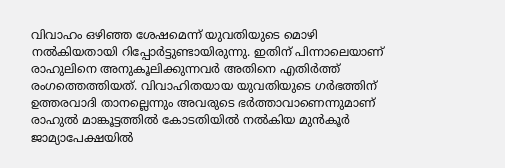വിവാഹം ഒഴിഞ്ഞ ശേഷമെന്ന് യുവതിയുടെ മൊഴി നല്‍കിയതായി റിപ്പോര്‍ട്ടുണ്ടായിരുന്നു. ഇതിന് പിന്നാലെയാണ് രാഹുലിനെ അനുകൂലിക്കുന്നവര്‍ അതിനെ എതിര്‍ത്ത് രംഗത്തെത്തിയത്. വിവാഹിതയായ യുവതിയുടെ ഗര്‍ഭത്തിന് ഉത്തരവാദി താനല്ലെന്നും അവരുടെ ഭര്‍ത്താവാണെന്നുമാണ് രാഹുല്‍ മാങ്കൂട്ടത്തില്‍ കോടതിയില്‍ നല്‍കിയ മുന്‍കൂര്‍ ജാമ്യാപേക്ഷയില്‍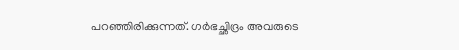പറഞ്ഞിരിക്കുന്നത്. ഗര്‍ഭച്ഛിദ്രം അവരുടെ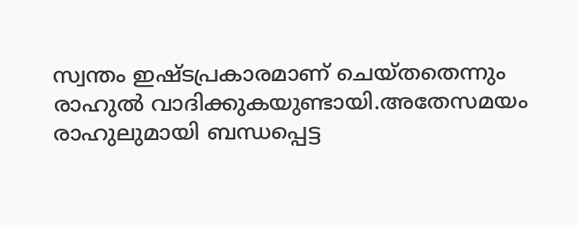സ്വന്തം ഇഷ്ടപ്രകാരമാണ് ചെയ്തതെന്നും രാഹുല്‍ വാദിക്കുകയുണ്ടായി.അതേസമയം രാഹുലുമായി ബന്ധപ്പെട്ട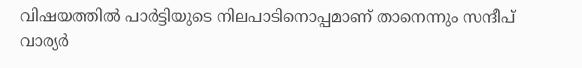വിഷയത്തില്‍ പാര്‍ട്ടിയുടെ നിലപാടിനൊപ്പമാണ് താനെന്നും സന്ദീപ് വാര്യര്‍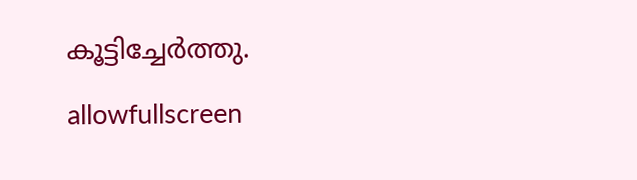കൂട്ടിച്ചേര്‍ത്തു.

allowfullscreen